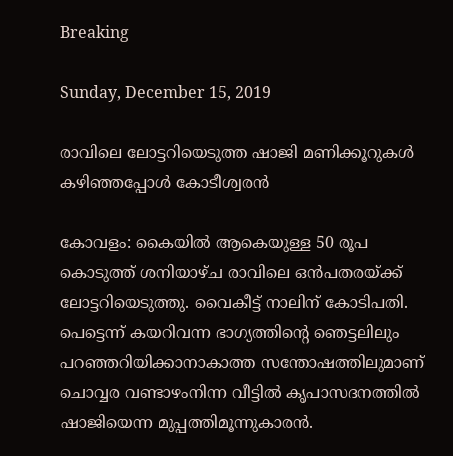Breaking

Sunday, December 15, 2019

രാവിലെ ലോട്ടറിയെടുത്ത ഷാജി മണിക്കൂറുകൾ കഴിഞ്ഞപ്പോൾ കോടീശ്വരൻ

കോവളം: കൈയിൽ ആകെയുള്ള 50 രൂപ കൊടുത്ത് ശനിയാഴ്ച രാവിലെ ഒൻപതരയ്ക്ക് ലോട്ടറിയെടുത്തു. വൈകീട്ട് നാലിന് കോടിപതി. പെട്ടെന്ന് കയറിവന്ന ഭാഗ്യത്തിന്റെ ഞെട്ടലിലും പറഞ്ഞറിയിക്കാനാകാത്ത സന്തോഷത്തിലുമാണ് ചൊവ്വര വണ്ടാഴംനിന്ന വീട്ടിൽ കൃപാസദനത്തിൽ ഷാജിയെന്ന മുപ്പത്തിമൂന്നുകാരൻ.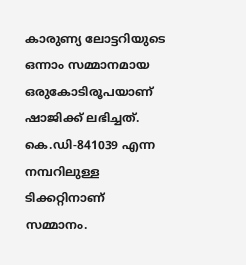കാരുണ്യ ലോട്ടറിയുടെ ഒന്നാം സമ്മാനമായ ഒരുകോടിരൂപയാണ് ഷാജിക്ക് ലഭിച്ചത്. കെ.ഡി-841039 എന്ന നമ്പറിലുള്ള ടിക്കറ്റിനാണ് സമ്മാനം.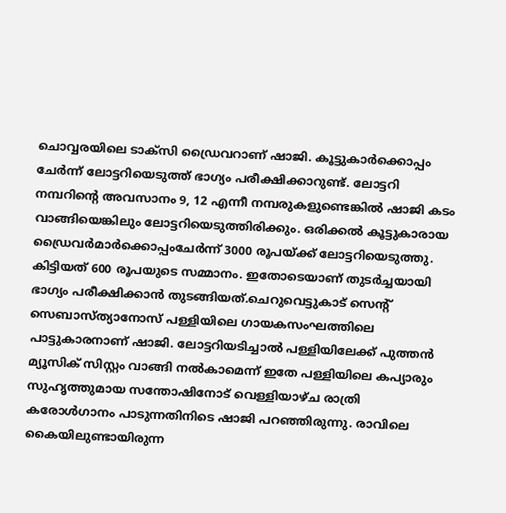ചൊവ്വരയിലെ ടാക്സി ഡ്രൈവറാണ് ഷാജി. കൂട്ടുകാർക്കൊപ്പം ചേർന്ന് ലോട്ടറിയെടുത്ത് ഭാഗ്യം പരീക്ഷിക്കാറുണ്ട്. ലോട്ടറി നമ്പറിന്റെ അവസാനം 9, 12 എന്നീ നമ്പരുകളുണ്ടെങ്കിൽ ഷാജി കടം വാങ്ങിയെങ്കിലും ലോട്ടറിയെടുത്തിരിക്കും. ഒരിക്കൽ കൂട്ടുകാരായ ഡ്രൈവർമാർക്കൊപ്പംചേർന്ന് 3000 രൂപയ്ക്ക് ലോട്ടറിയെടുത്തു. കിട്ടിയത് 600 രൂപയുടെ സമ്മാനം. ഇതോടെയാണ് തുടർച്ചയായി ഭാഗ്യം പരീക്ഷിക്കാൻ തുടങ്ങിയത്.ചെറുവെട്ടുകാട് സെന്റ് സെബാസ്ത്യാനോസ് പള്ളിയിലെ ഗായകസംഘത്തിലെ പാട്ടുകാരനാണ് ഷാജി. ലോട്ടറിയടിച്ചാൽ പള്ളിയിലേക്ക് പുത്തൻ മ്യൂസിക് സിസ്റ്റം വാങ്ങി നൽകാമെന്ന് ഇതേ പള്ളിയിലെ കപ്യാരും സുഹൃത്തുമായ സന്തോഷിനോട് വെള്ളിയാഴ്ച രാത്രി കരോൾഗാനം പാടുന്നതിനിടെ ഷാജി പറഞ്ഞിരുന്നു. രാവിലെ കൈയിലുണ്ടായിരുന്ന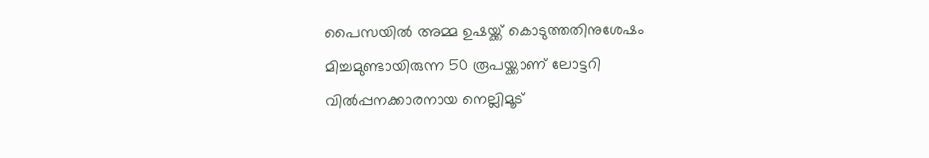പൈസയിൽ അമ്മ ഉഷയ്ക്ക്‌ കൊടുത്തതിനുശേഷം മിച്ചമുണ്ടായിരുന്ന 50 രൂപയ്ക്കാണ് ലോട്ടറി വിൽപ്പനക്കാരനായ നെല്ലിമൂട്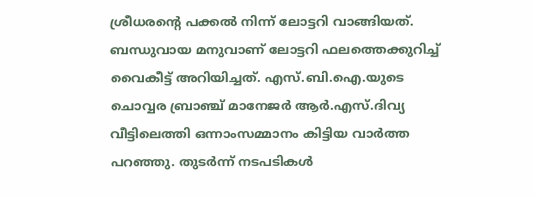ശ്രീധരന്റെ പക്കൽ നിന്ന് ലോട്ടറി വാങ്ങിയത്. ബന്ധുവായ മനുവാണ് ലോട്ടറി ഫലത്തെക്കുറിച്ച് വൈകീട്ട് അറിയിച്ചത്. എസ്.ബി.ഐ.യുടെ ചൊവ്വര ബ്രാഞ്ച് മാനേജർ ആർ.എസ്.ദിവ്യ വീട്ടിലെത്തി ഒന്നാംസമ്മാനം കിട്ടിയ വാർത്ത പറഞ്ഞു. തുടർന്ന് നടപടികൾ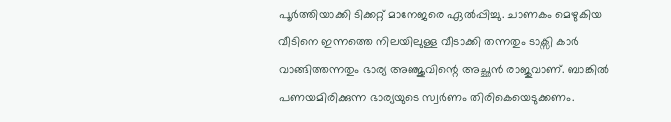പൂർത്തിയാക്കി ടിക്കറ്റ് മാനേജരെ ഏൽപ്പിച്ചു. ചാണകം മെഴുകിയ വീടിനെ ഇന്നത്തെ നിലയിലുള്ള വീടാക്കി തന്നതും ടാക്സി കാർ വാങ്ങിത്തന്നതും ഭാര്യ അഞ്ജുവിന്റെ അച്ഛൻ രാജുവാണ്. ബാങ്കിൽ പണയമിരിക്കുന്ന ഭാര്യയുടെ സ്വർണം തിരികെയെടുക്കണം.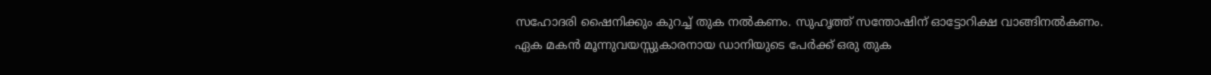സഹോദരി ഷൈനിക്കും കുറച്ച് തുക നൽകണം. സുഹൃത്ത് സന്തോഷിന് ഓട്ടോറിക്ഷ വാങ്ങിനൽകണം. ഏക മകൻ മൂന്നുവയസ്സുകാരനായ ഡാനിയുടെ പേർക്ക് ഒരു തുക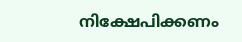നിക്ഷേപിക്കണം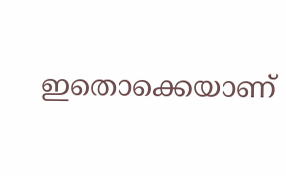ഇതൊക്കെയാണ്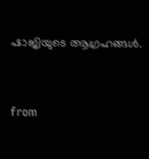ഷാജിയുടെ ആഗ്രഹങ്ങൾ.


from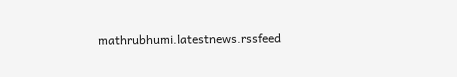mathrubhumi.latestnews.rssfeed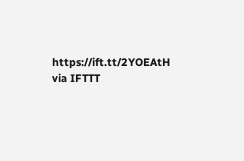https://ift.tt/2YOEAtH
via IFTTT